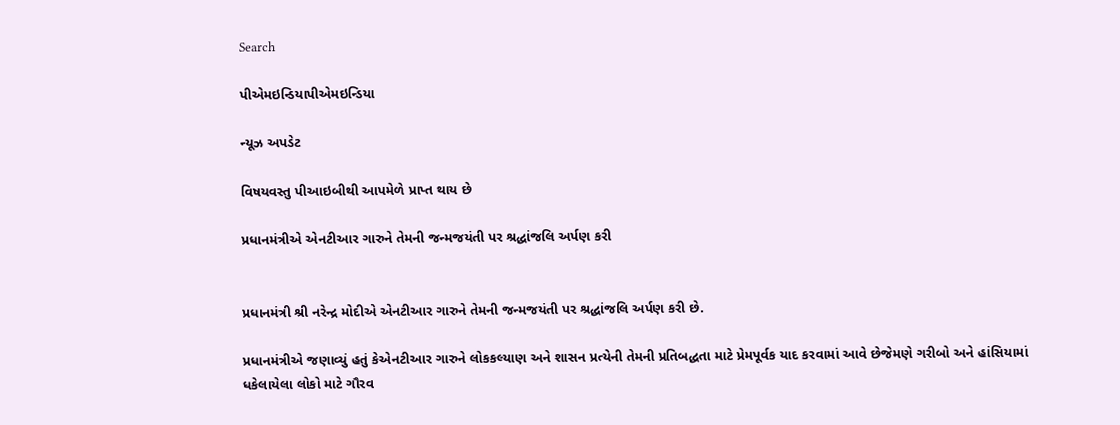Search

પીએમઇન્ડિયાપીએમઇન્ડિયા

ન્યૂઝ અપડેટ

વિષયવસ્તુ પીઆઇબીથી આપમેળે પ્રાપ્ત થાય છે

પ્રધાનમંત્રીએ એનટીઆર ગારુને તેમની જન્મજયંતી પર શ્રદ્ધાંજલિ અર્પણ કરી


પ્રધાનમંત્રી શ્રી નરેન્દ્ર મોદીએ એનટીઆર ગારુને તેમની જન્મજયંતી પર શ્રદ્ધાંજલિ અર્પણ કરી છે.

પ્રધાનમંત્રીએ જણાવ્યું હતું કેએનટીઆર ગારુને લોકકલ્યાણ અને શાસન પ્રત્યેની તેમની પ્રતિબદ્ધતા માટે પ્રેમપૂર્વક યાદ કરવામાં આવે છેજેમણે ગરીબો અને હાંસિયામાં ધકેલાયેલા લોકો માટે ગૌરવ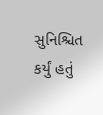સુનિશ્ચિત કર્યું હતું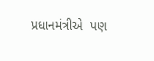પ્રધાનમંત્રીએ  પણ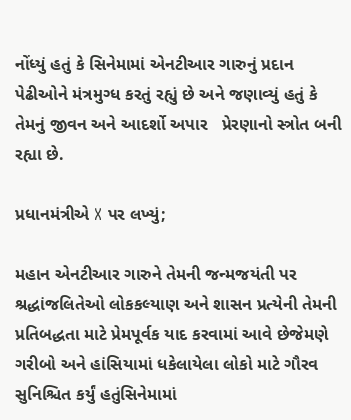નોંધ્યું હતું કે સિનેમામાં એનટીઆર ગારુનું પ્રદાન પેઢીઓને મંત્રમુગ્ધ કરતું રહ્યું છે અને જણાવ્યું હતું કે તેમનું જીવન અને આદર્શો અપાર   પ્રેરણાનો સ્ત્રોત બની રહ્યા છે.

પ્રધાનમંત્રીએ X પર લખ્યું;

મહાન એનટીઆર ગારુને તેમની જન્મજયંતી પર શ્રદ્ધાંજલિતેઓ લોકકલ્યાણ અને શાસન પ્રત્યેની તેમની પ્રતિબદ્ધતા માટે પ્રેમપૂર્વક યાદ કરવામાં આવે છેજેમણે ગરીબો અને હાંસિયામાં ધકેલાયેલા લોકો માટે ગૌરવ સુનિશ્ચિત કર્યું હતુંસિનેમામાં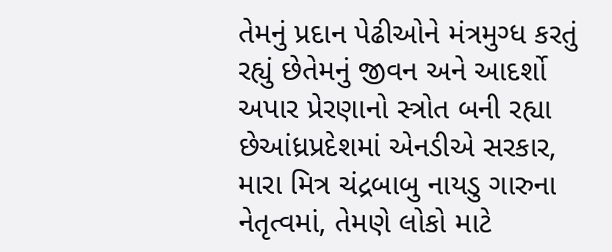તેમનું પ્રદાન પેઢીઓને મંત્રમુગ્ધ કરતું રહ્યું છેતેમનું જીવન અને આદર્શો અપાર પ્રેરણાનો સ્ત્રોત બની રહ્યા છેઆંધ્રપ્રદેશમાં એનડીએ સરકાર, મારા મિત્ર ચંદ્રબાબુ નાયડુ ગારુના નેતૃત્વમાં, તેમણે લોકો માટે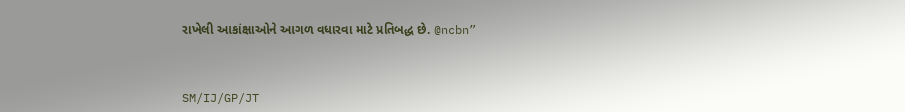રાખેલી આકાંક્ષાઓને આગળ વધારવા માટે પ્રતિબદ્ધ છે. @ncbn”



SM/IJ/GP/JT